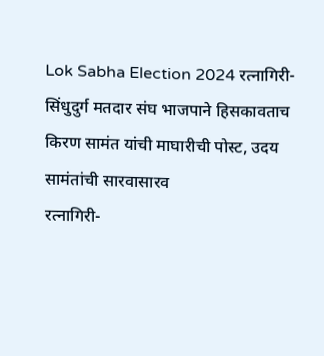Lok Sabha Election 2024 रत्नागिरी-सिंधुदुर्ग मतदार संघ भाजपाने हिसकावताच किरण सामंत यांची माघारीची पोस्ट, उदय सामंतांची सारवासारव
रत्नागिरी-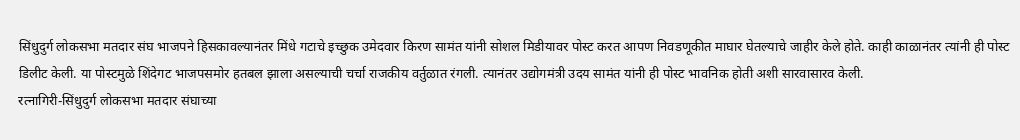सिंधुदुर्ग लोकसभा मतदार संघ भाजपने हिसकावल्यानंतर मिंधे गटाचे इच्छुक उमेदवार किरण सामंत यांनी सोशल मिडीयावर पोस्ट करत आपण निवडणूकीत माघार घेतल्याचे जाहीर केले होते. काही काळानंतर त्यांनी ही पोस्ट डिलीट केली. या पोस्टमुळे शिंदेगट भाजपसमोर हतबल झाला असल्याची चर्चा राजकीय वर्तुळात रंगली. त्यानंतर उद्योगमंत्री उदय सामंत यांनी ही पोस्ट भावनिक होती अशी सारवासारव केली.
रत्नागिरी-सिंधुदुर्ग लोकसभा मतदार संघाच्या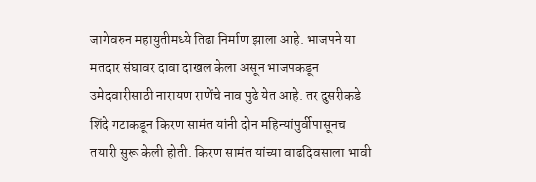जागेवरुन महायुतीमध्ये तिढा निर्माण झाला आहे. भाजपने या मतदार संघावर दावा दाखल केला असून भाजपकडून उमेदवारीसाठी नारायण राणेंचे नाव पुढे येत आहे. तर दुसरीकडे शिंदे गटाकडून किरण सामंत यांनी दोन महिन्यांपुर्वीपासूनच तयारी सुरू केली होती. किरण सामंत यांच्या वाढदिवसाला भावी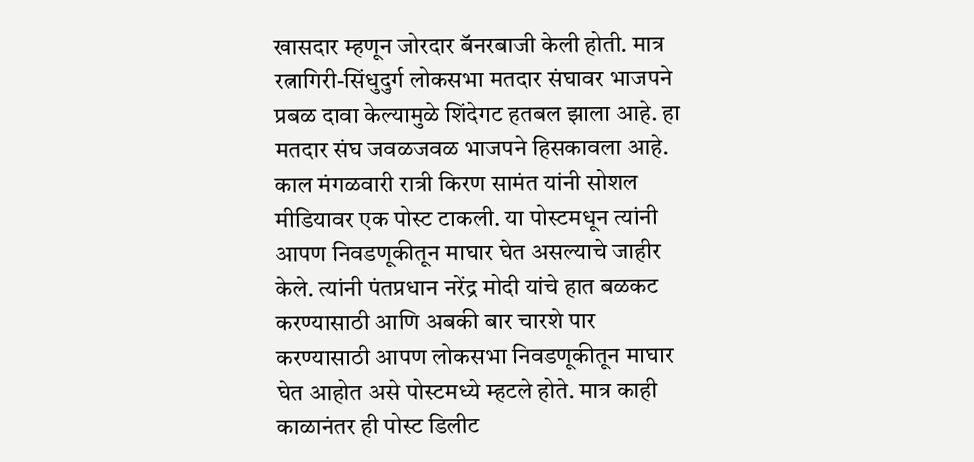खासदार म्हणून जोरदार बॅनरबाजी केली होती. मात्र रत्नागिरी-सिंधुदुर्ग लोकसभा मतदार संघावर भाजपने प्रबळ दावा केल्यामुळे शिंदेगट हतबल झाला आहे. हा मतदार संघ जवळजवळ भाजपने हिसकावला आहे. काल मंगळवारी रात्री किरण सामंत यांनी सोशल मीडियावर एक पोस्ट टाकली. या पोस्टमधून त्यांनी आपण निवडणूकीतून माघार घेत असल्याचे जाहीर केले. त्यांनी पंतप्रधान नरेंद्र मोदी यांचे हात बळकट करण्यासाठी आणि अबकी बार चारशे पार करण्यासाठी आपण लोकसभा निवडणूकीतून माघार घेत आहोत असे पोस्टमध्ये म्हटले होते. मात्र काही काळानंतर ही पोस्ट डिलीट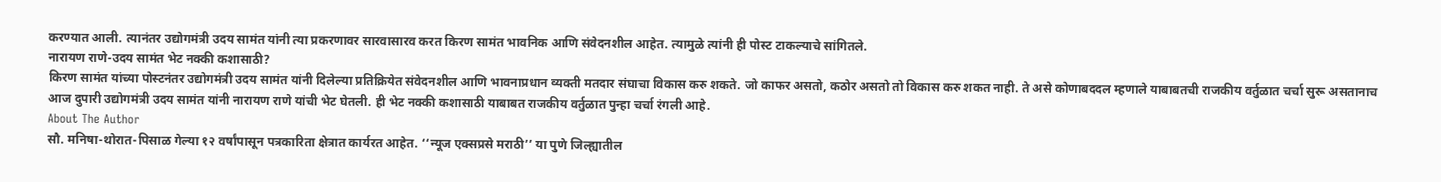करण्यात आली. त्यानंतर उद्योगमंत्री उदय सामंत यांनी त्या प्रकरणावर सारवासारव करत किरण सामंत भावनिक आणि संवेदनशील आहेत. त्यामुळे त्यांनी ही पोस्ट टाकल्याचे सांगितले.
नारायण राणे-उदय सामंत भेट नक्की कशासाठी?
किरण सामंत यांच्या पोस्टनंतर उद्योगमंत्री उदय सामंत यांनी दिलेल्या प्रतिक्रियेत संवेदनशील आणि भावनाप्रधान व्यक्ती मतदार संघाचा विकास करु शकते. जो काफर असतो, कठोर असतो तो विकास करु शकत नाही. ते असे कोणाबददल म्हणाले याबाबतची राजकीय वर्तुळात चर्चा सुरू असतानाच आज दुपारी उद्योगमंत्री उदय सामंत यांनी नारायण राणे यांची भेट घेतली. ही भेट नक्की कशासाठी याबाबत राजकीय वर्तुळात पुन्हा चर्चा रंगली आहे.
About The Author
सौ. मनिषा-थोरात-पिसाळ गेल्या १२ वर्षांपासून पत्रकारिता क्षेत्रात कार्यरत आहेत. ‘‘न्यूज एक्सप्रसे मराठी’’ या पुणे जिल्ह्यातील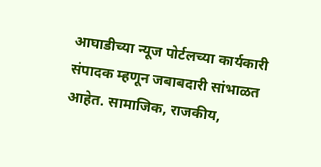आघाडीच्या न्यूज पोर्टलच्या कार्यकारी संपादक म्हणून जबाबदारी सांभाळत आहेत. सामाजिक, राजकीय,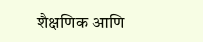शैक्षणिक आणि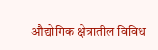औद्योगिक क्षेत्रातील विविध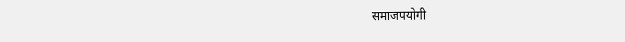समाजपयोगी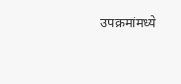उपक्रमांमध्ये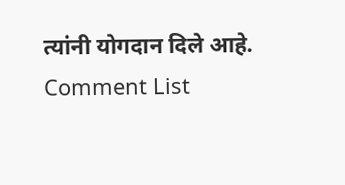त्यांनी योगदान दिले आहे.
Comment List